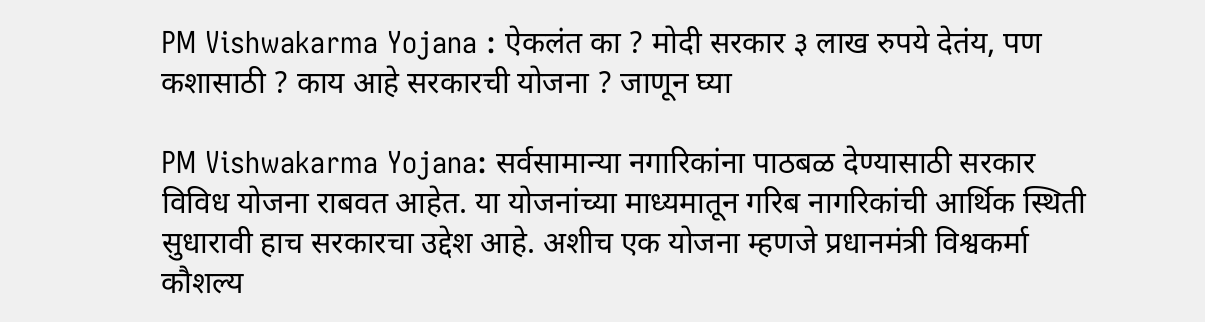PM Vishwakarma Yojana : ऐकलंत का ? मोदी सरकार ३ लाख रुपये देतंय, पण कशासाठी ? काय आहे सरकारची योजना ? जाणून घ्या

PM Vishwakarma Yojana: सर्वसामान्या नगारिकांना पाठबळ देण्यासाठी सरकार विविध योजना राबवत आहेत. या योजनांच्या माध्यमातून गरिब नागरिकांची आर्थिक स्थिती सुधारावी हाच सरकारचा उद्देश आहे. अशीच एक योजना म्हणजे प्रधानमंत्री विश्वकर्मा कौशल्य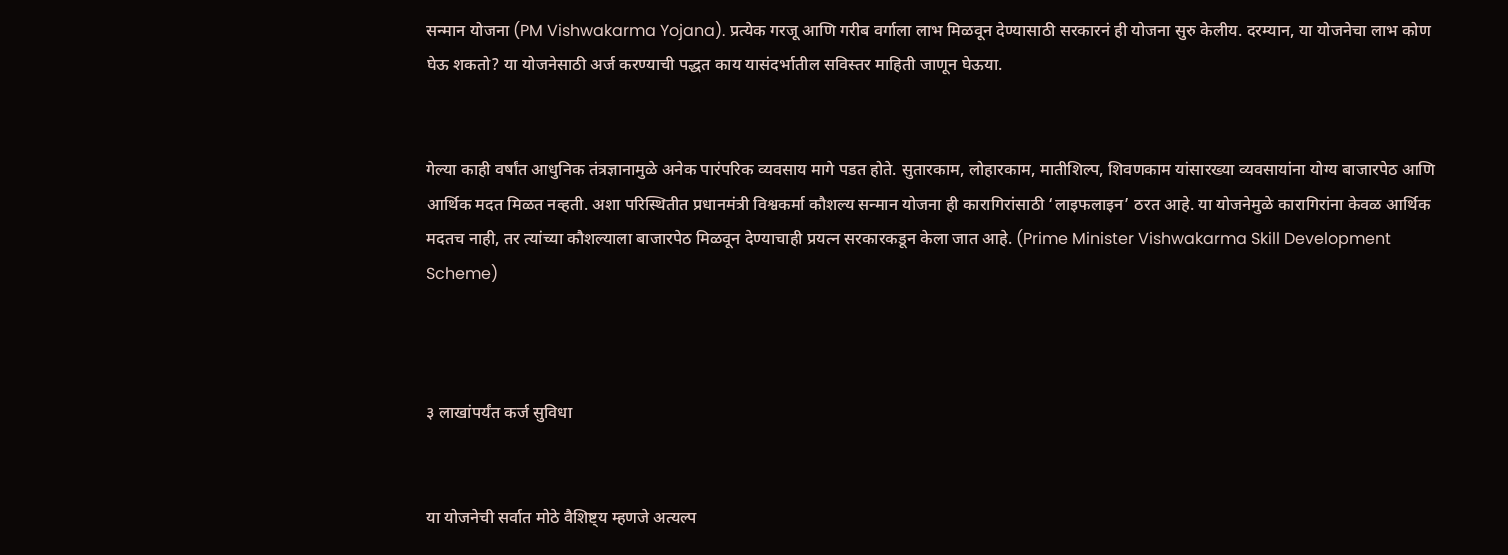सन्मान योजना (PM Vishwakarma Yojana). प्रत्येक गरजू आणि गरीब वर्गाला लाभ मिळवून देण्यासाठी सरकारनं ही योजना सुरु केलीय. दरम्यान, या योजनेचा लाभ कोण घेऊ शकतो? या योजनेसाठी अर्ज करण्याची पद्धत काय यासंदर्भातील सविस्तर माहिती जाणून घेऊया.


गेल्या काही वर्षांत आधुनिक तंत्रज्ञानामुळे अनेक पारंपरिक व्यवसाय मागे पडत होते. सुतारकाम, लोहारकाम, मातीशिल्प, शिवणकाम यांसारख्या व्यवसायांना योग्य बाजारपेठ आणि आर्थिक मदत मिळत नव्हती. अशा परिस्थितीत प्रधानमंत्री विश्वकर्मा कौशल्य सन्मान योजना ही कारागिरांसाठी ‘लाइफलाइन’ ठरत आहे. या योजनेमुळे कारागिरांना केवळ आर्थिक मदतच नाही, तर त्यांच्या कौशल्याला बाजारपेठ मिळवून देण्याचाही प्रयत्न सरकारकडून केला जात आहे. (Prime Minister Vishwakarma Skill Development Scheme)



३ लाखांपर्यंत कर्ज सुविधा


या योजनेची सर्वात मोठे वैशिष्ट्य म्हणजे अत्यल्प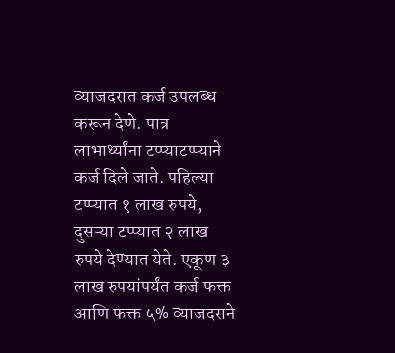व्याजदरात कर्ज उपलब्ध करून देणे. पात्र लाभार्थ्यांना टप्प्याटप्प्याने कर्ज दिले जाते. पहिल्या टप्प्यात १ लाख रुपये, दुसऱ्या टप्प्यात २ लाख रुपये देण्यात येते. एकूण ३ लाख रुपयांपर्यंत कर्ज फक्त आणि फक्त ५% व्याजदराने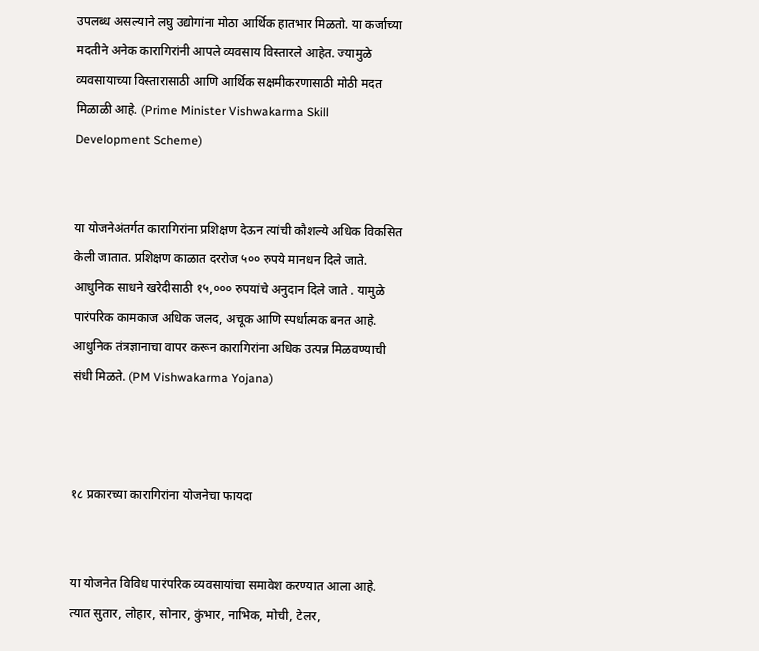उपलब्ध असल्याने लघु उद्योगांना मोठा आर्थिक हातभार मिळतो. या कर्जाच्या मदतीने अनेक कारागिरांनी आपले व्यवसाय विस्तारले आहेत. ज्यामुळे व्यवसायाच्या विस्तारासाठी आणि आर्थिक सक्षमीकरणासाठी मोठी मदत मिळाळी आहे. (Prime Minister Vishwakarma Skill Development Scheme)


या योजनेअंतर्गत कारागिरांना प्रशिक्षण देऊन त्यांची कौशल्ये अधिक विकसित केली जातात. प्रशिक्षण काळात दररोज ५०० रुपये मानधन दिले जाते. आधुनिक साधने खरेदीसाठी १५,००० रुपयांचे अनुदान दिले जाते . यामुळे पारंपरिक कामकाज अधिक जलद, अचूक आणि स्पर्धात्मक बनत आहे. आधुनिक तंत्रज्ञानाचा वापर करून कारागिरांना अधिक उत्पन्न मिळवण्याची संधी मिळते. (PM Vishwakarma Yojana)



१८ प्रकारच्या कारागिरांना योजनेचा फायदा


या योजनेत विविध पारंपरिक व्यवसायांचा समावेश करण्यात आला आहे. त्यात सुतार, लोहार, सोनार, कुंभार, नाभिक, मोची, टेलर,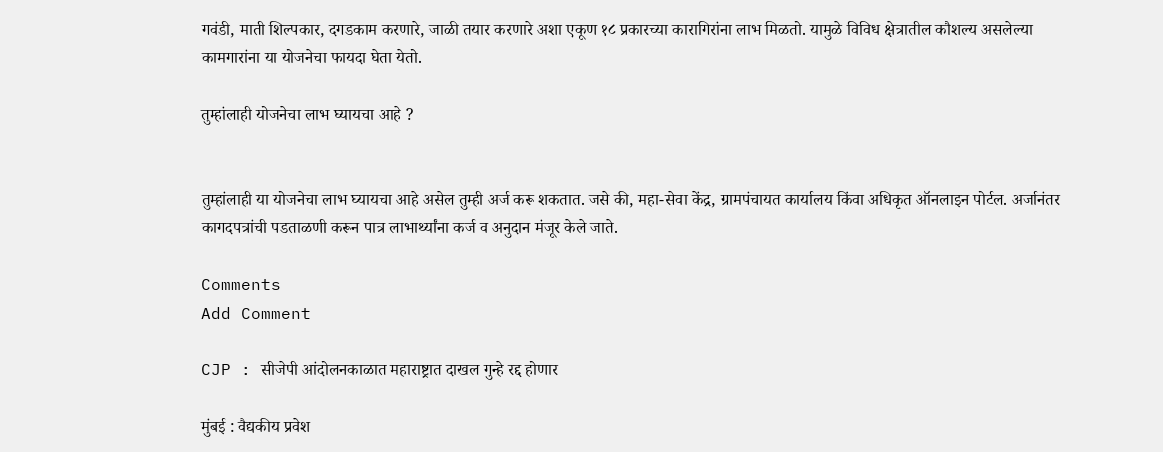गवंडी, माती शिल्पकार, दगडकाम करणारे, जाळी तयार करणारे अशा एकूण १८ प्रकारच्या कारागिरांना लाभ मिळतो. यामुळे विविध क्षेत्रातील कौशल्य असलेल्या कामगारांना या योजनेचा फायदा घेता येतो.

तुम्हांलाही योजनेचा लाभ घ्यायचा आहे ?


तुम्हांलाही या योजनेचा लाभ घ्यायचा आहे असेल तुम्ही अर्ज करू शकतात. जसे की, महा-सेवा केंद्र, ग्रामपंचायत कार्यालय किंवा अधिकृत ऑनलाइन पोर्टल. अर्जानंतर कागदपत्रांची पडताळणी करून पात्र लाभार्थ्यांना कर्ज व अनुदान मंजूर केले जाते.

Comments
Add Comment

CJP : सीजेपी आंदोलनकाळात महाराष्ट्रात दाखल गुन्हे रद्द होणार

मुंबई : वैद्यकीय प्रवेश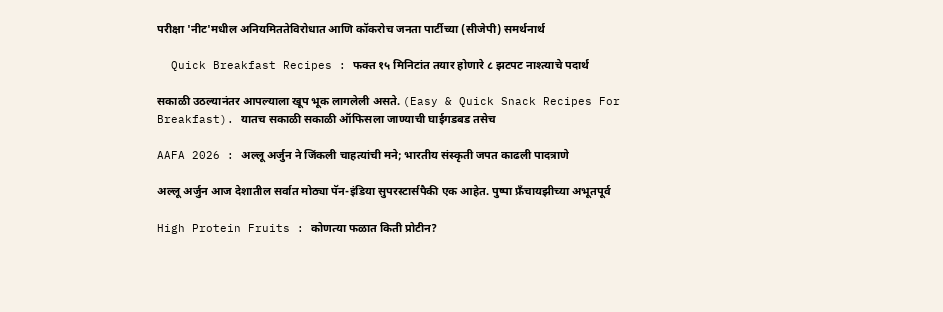परीक्षा 'नीट'मधील अनियमिततेविरोधात आणि कॉकरोच जनता पार्टीच्या (सीजेपी) समर्थनार्थ

  Quick Breakfast Recipes : फक्त १५ मिनिटांत तयार होणारे ८ झटपट नाश्त्याचे पदार्थ

सकाळी उठल्यानंतर आपल्याला खूप भूक लागलेली असते. (Easy & Quick Snack Recipes For Breakfast). यातच सकाळी सकाळी ऑफिसला जाण्याची घाईगडबड तसेच

AAFA 2026 : अल्लू अर्जुन ने जिंकली चाहत्यांची मने; भारतीय संस्कृती जपत काढली पादत्राणे

अल्लू अर्जुन आज देशातील सर्वात मोठ्या पॅन-इंडिया सुपरस्टार्सपैकी एक आहेत. पुष्पा फ्रँचायझीच्या अभूतपूर्व

High Protein Fruits : कोणत्या फळात किती प्रोटीन?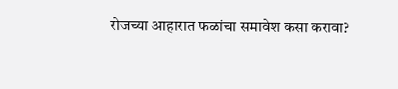रोजच्या आहारात फळांचा समावेश कसा करावा?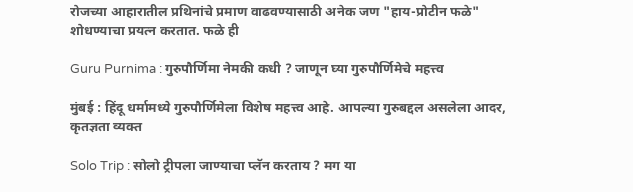रोजच्या आहारातील प्रथिनांचे प्रमाण वाढवण्यासाठी अनेक जण "हाय-प्रोटीन फळे" शोधण्याचा प्रयत्न करतात. फळे ही

Guru Purnima : गुरुपौर्णिमा नेमकी कधी ? जाणून घ्या गुरुपौर्णिमेचे महत्त्व

मुंबई : हिंदू धर्मामध्ये गुरुपौर्णिमेला विशेष महत्त्व आहे. आपल्या गुरुबद्दल असलेला आदर, कृतज्ञता व्यक्त

Solo Trip : सोलो ट्रीपला जाण्याचा प्लॅन करताय ? मग या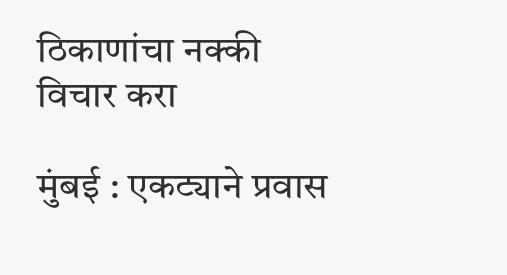ठिकाणांचा नक्की विचार करा

मुंबई : एकट्याने प्रवास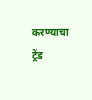करण्याचा ट्रेंड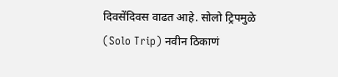दिवसेंदिवस वाढत आहे. सोलो ट्रिपमुळे (Solo Trip) नवीन ठिकाणं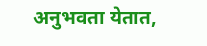अनुभवता येतात,